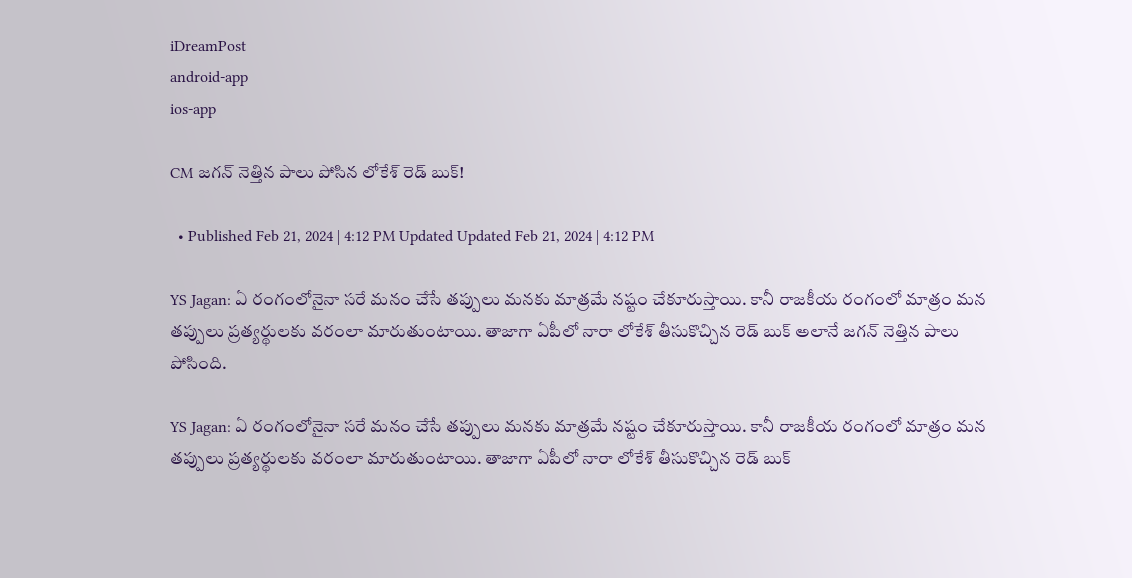iDreamPost
android-app
ios-app

CM జగన్ నెత్తిన పాలు పోసిన లోకేశ్ రెడ్ బుక్!

  • Published Feb 21, 2024 | 4:12 PM Updated Updated Feb 21, 2024 | 4:12 PM

YS Jagan: ఏ రంగంలోనైనా సరే మనం చేసే తప్పులు మనకు మాత్రమే నష్టం చేకూరుస్తాయి. కానీ రాజకీయ రంగంలో మాత్రం మన తప్పులు ప్రత్యర్థులకు వరంలా మారుతుంటాయి. తాజాగా ఏపీలో నారా లోకేశ్ తీసుకొచ్చిన రెడ్ బుక్ అలానే జగన్ నెత్తిన పాలు పోసింది.

YS Jagan: ఏ రంగంలోనైనా సరే మనం చేసే తప్పులు మనకు మాత్రమే నష్టం చేకూరుస్తాయి. కానీ రాజకీయ రంగంలో మాత్రం మన తప్పులు ప్రత్యర్థులకు వరంలా మారుతుంటాయి. తాజాగా ఏపీలో నారా లోకేశ్ తీసుకొచ్చిన రెడ్ బుక్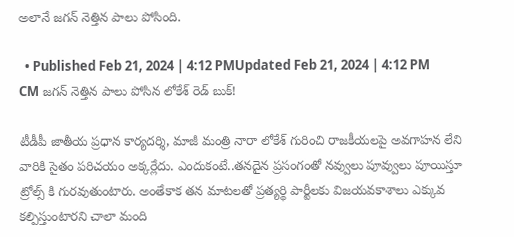అలానే జగన్ నెత్తిన పాలు పోసింది.

  • Published Feb 21, 2024 | 4:12 PMUpdated Feb 21, 2024 | 4:12 PM
CM జగన్ నెత్తిన పాలు పోసిన లోకేశ్ రెడ్ బుక్!

టీడీపీ జాతీయ ప్రధాన కార్యదర్శి, మాజీ మంత్రి నారా లోకేశ్ గురించి రాజకీయలపై అవగాహన లేని వారికి సైతం పరిచయం అక్కర్లేదు. ఎందుకంటే..తనదైన ప్రసంగంతో నవ్వులు పూవ్వులు పూయిస్తూ ట్రోల్స్ కి గురవుతుంటారు. అంతేకాక తన మాటలతో ప్రత్యర్థి పార్టీలకు విజయవకాశాలు ఎక్కువ కల్పిస్తుంటారని చాలా మంది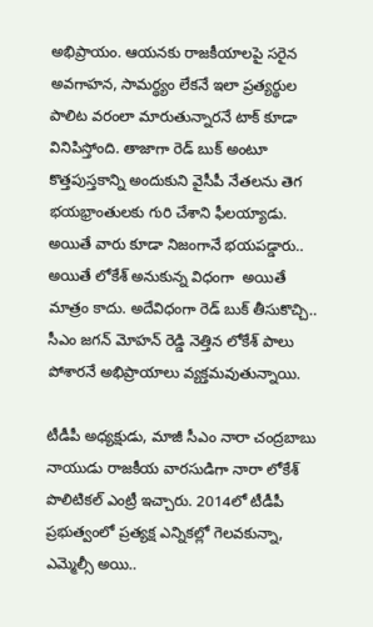అభిప్రాయం. ఆయనకు రాజకీయాలపై సరైన అవగాహన, సామర్థ్యం లేకనే ఇలా ప్రత్యర్థుల పాలిట వరంలా మారుతున్నారనే టాక్ కూడా వినిపిస్తోంది. తాజాగా రెడ్ బుక్ అంటూ కొత్తపుస్తకాన్ని అందుకుని వైసీపీ నేతలను తెగ భయభ్రాంతులకు గురి చేశాని ఫీలయ్యాడు. అయితే వారు కూడా నిజంగానే భయపడ్డారు.. అయితే లోకేశ్ అనుకున్న విధంగా  అయితే మాత్రం కాదు. అదేవిధంగా రెడ్ బుక్ తీసుకొచ్చి.. సీఎం జగన్ మోహన్ రెడ్డి నెత్తిన లోకేశ్ పాలు పోశారనే అభిప్రాయాలు వ్యక్తమవుతున్నాయి.

టీడీపీ అధ్యక్షుడు, మాజీ సీఎం నారా చంద్రబాబు నాయుడు రాజకీయ వారసుడిగా నారా లోకేశ్  పొలిటికల్ ఎంట్రీ ఇచ్చారు. 2014లో టీడీపీ ప్రభుత్వంలో ప్రత్యక్ష ఎన్నికల్లో గెలవకున్నా, ఎమ్మెల్సీ అయి..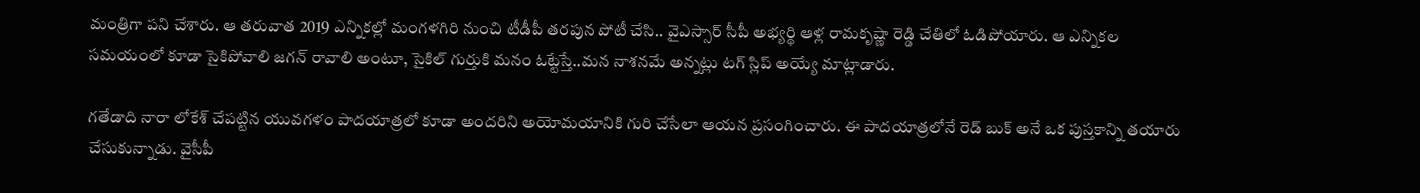మంత్రిగా పని చేశారు. ఆ తరువాత 2019 ఎన్నికల్లో మంగళగిరి నుంచి టీడీపీ తరపున పోటీ చేసి.. వైఎస్సార్ సీపీ అభ్యర్థి ఆళ్ల రామకృష్ణా రెడ్డి చేతిలో ఓడిపోయారు. ఆ ఎన్నికల సమయంలో కూడా సైకిపోవాలి జగన్ రావాలి అంటూ, సైకిల్ గుర్తుకి మనం ఓట్టేస్తే..మన నాశనమే అన్నట్లు టగ్ స్లిప్ అయ్యే మాట్లాడారు.

గతేడాది నారా లోకేశ్ చేపట్టిన యువగళం పాదయాత్రలో కూడా అందరిని అయోమయానికి గురి చేసేలా ఆయన ప్రసంగించారు. ఈ పాదయాత్రలోనే రెడ్ బుక్ అనే ఒక పుస్తకాన్ని తయారు చేసుకున్నాడు. వైసీపీ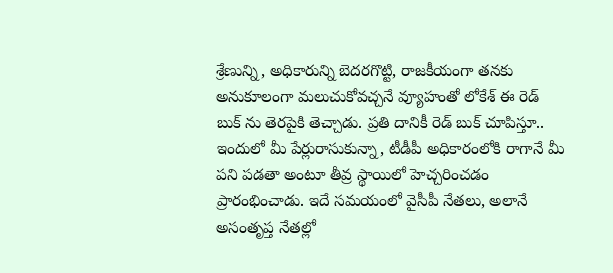శ్రేణున్ని, అధికారున్ని బెదరగొట్టి, రాజకీయంగా తనకు అనుకూలంగా మలుచుకోవచ్చనే వ్యూహంతో లోకేశ్ ఈ రెడ్ బుక్ ను తెరపైకి తెచ్చాడు. ప్రతి దానికీ రెడ్ బుక్ చూపిస్తూ.. ఇందులో మీ పేర్లురాసుకున్నా, టీడీపీ అధికారంలోకి రాగానే మీ పని పడతా అంటూ తీవ్ర స్థాయిలో హెచ్చరించడం ప్రారంభించాడు. ఇదే సమయంలో వైసీపీ నేతలు, అలానే అసంతృప్త నేతల్లో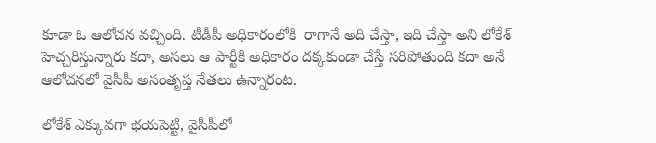కూడా ఓ ఆలోచన వచ్చింది. టీడీపీ అధికారంలోకి  రాగానే అది చేస్తా, ఇది చేస్తా అని లోకేశ్ హెచ్చరిస్తున్నారు కదా, అసలు ఆ పార్టీకి అధికారం దక్కకుండా చేస్తే సరిపోతుంది కదా అనే ఆలోచనలో వైసీపీ అసంతృప్త నేతలు ఉన్నారంట.

లోకేశ్ ఎక్కువగా భయపెట్టి, వైసీపీలో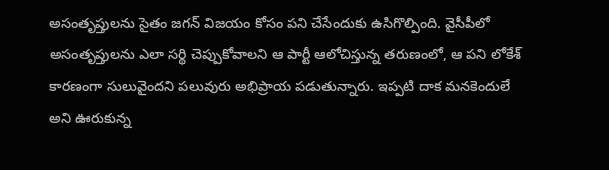అసంతృప్తులను సైతం జగన్ విజయం కోసం పని చేసేందుకు ఉసిగొల్పింది. వైసీపీలో అసంతృప్తులను ఎలా సర్థి చెప్పుకోవాలని ఆ పార్టీ ఆలోచిస్తున్న తరుణంలో, ఆ పని లోకేశ్  కారణంగా సులువైందని పలువురు అభిప్రాయ పడుతున్నారు. ఇప్పటి దాక మనకెందులే అని ఊరుకున్న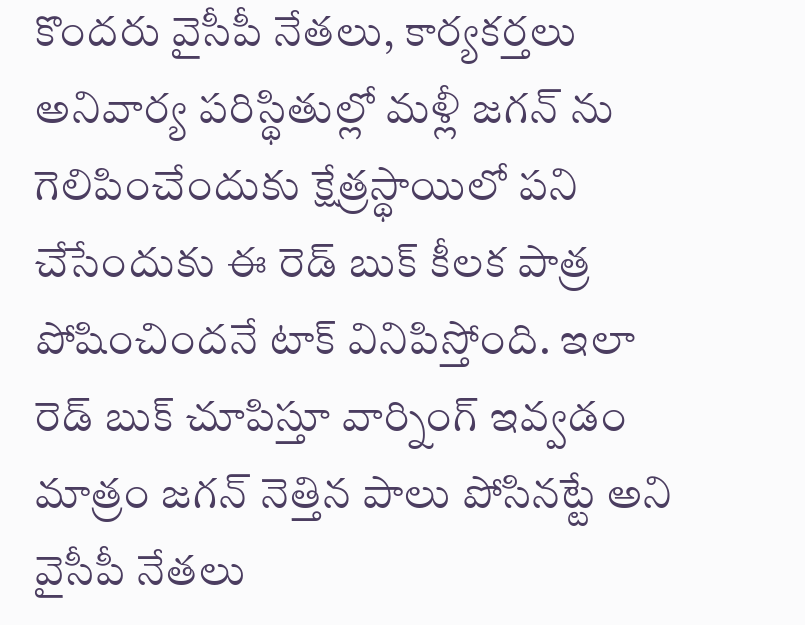కొందరు వైసీపీ నేతలు, కార్యకర్తలు అనివార్య పరిస్థితుల్లో మళ్లీ జగన్ ను గెలిపించేందుకు క్షేత్రస్థాయిలో పని చేసేందుకు ఈ రెడ్ బుక్ కీలక పాత్ర పోషించిందనే టాక్ వినిపిస్తోంది. ఇలా రెడ్ బుక్ చూపిస్తూ వార్నింగ్ ఇవ్వడం మాత్రం జగన్ నెత్తిన పాలు పోసినట్టే అని వైసీపీ నేతలు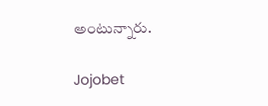అంటున్నారు.

Jojobet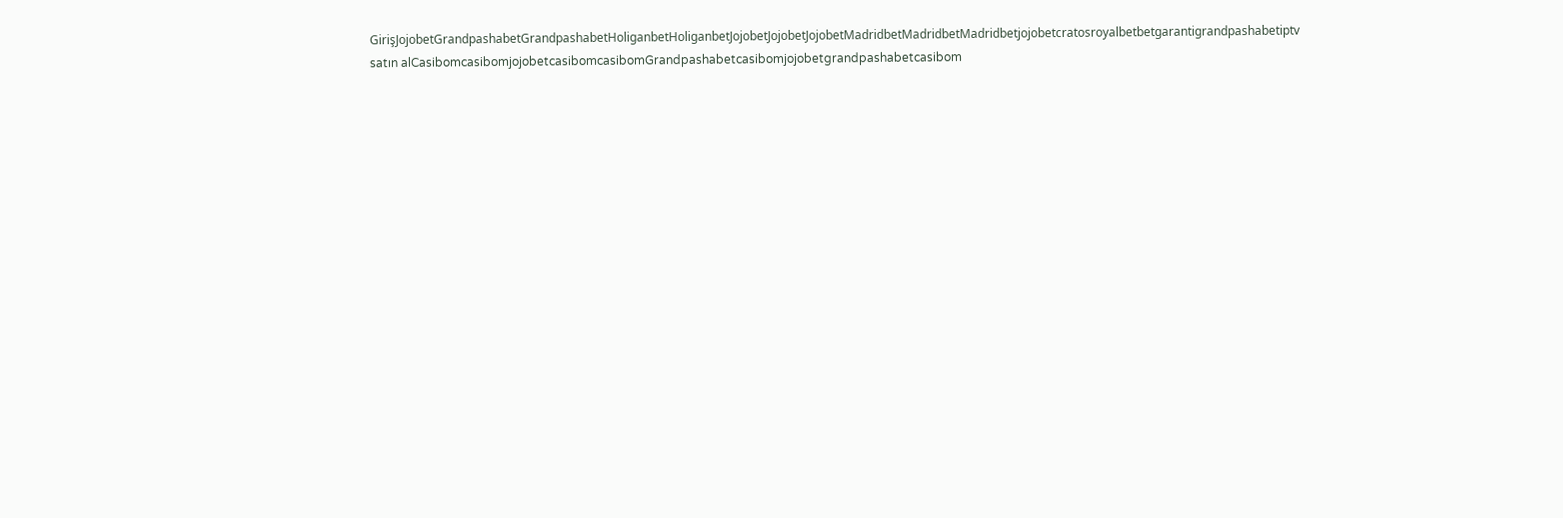GirişJojobetGrandpashabetGrandpashabetHoliganbetHoliganbetJojobetJojobetJojobetMadridbetMadridbetMadridbetjojobetcratosroyalbetbetgarantigrandpashabetiptv satın alCasibomcasibomjojobetcasibomcasibomGrandpashabetcasibomjojobetgrandpashabetcasibom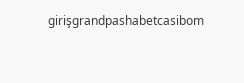girişgrandpashabetcasibom